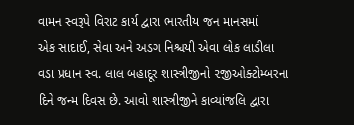વામન સ્વરૂપે વિરાટ કાર્ય દ્વારા ભારતીય જન માનસમાં
એક સાદાઈ, સેવા અને અડગ નિશ્ચયી એવા લોક લાડીલા
વડા પ્રધાન સ્વ. લાલ બહાદૂર શાસ્ત્રીજીનો ૨જીઓક્ટોમ્બરના
દિને જન્મ દિવસ છે. આવો શાસ્ત્રીજીને કાવ્યાંજલિ દ્વારા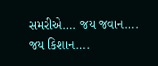સમરીએ…. જય જવાન…. જય કિશાન….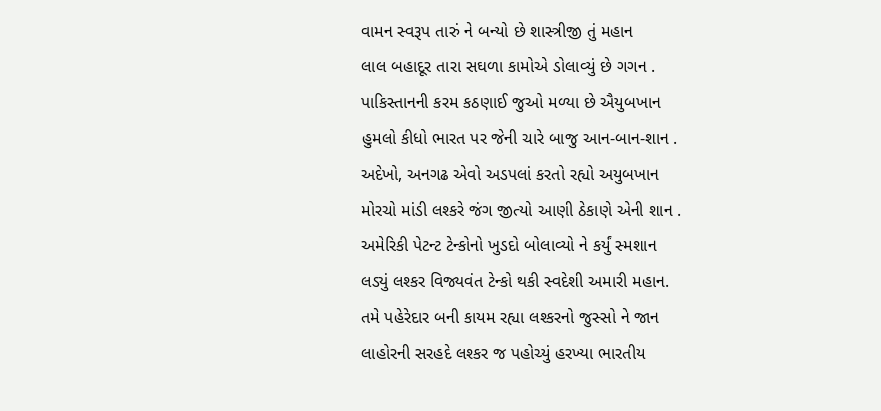વામન સ્વરૂપ તારું ને બન્યો છે શાસ્ત્રીજી તું મહાન
લાલ બહાદૂર તારા સઘળા કામોએ ડોલાવ્યું છે ગગન .
પાકિસ્તાનની કરમ કઠણાઈ જુઓ મળ્યા છે ઐયુબખાન
હુમલો કીધો ભારત પર જેની ચારે બાજુ આન-બાન-શાન .
અદેખો, અનગઢ એવો અડપલાં કરતો રહ્યો અયુબખાન
મોરચો માંડી લશ્કરે જંગ જીત્યો આણી ઠેકાણે એની શાન .
અમેરિકી પેટન્ટ ટેન્કોનો ખુડદો બોલાવ્યો ને કર્યું સ્મશાન
લડ્યું લશ્કર વિજ્યવંત ટેન્કો થકી સ્વદેશી અમારી મહાન.
તમે પહેરેદાર બની કાયમ રહ્યા લશ્કરનો જુસ્સો ને જાન
લાહોરની સરહદે લશ્કર જ પહોચ્યું હરખ્યા ભારતીય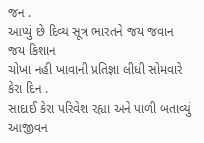જન .
આપ્યું છે દિવ્ય સૂત્ર ભારતને જય જવાન જય કિશાન
ચોખા નહી ખાવાની પ્રતિજ્ઞા લીધી સોમવારે કેરા દિન .
સાદાઈ કેરા પરિવેશ રહ્યા અને પાળી બતાવ્યું આજીવન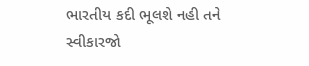ભારતીય કદી ભૂલશે નહી તને સ્વીકારજો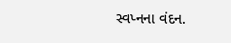સ્વપ્નના વંદન.